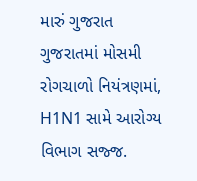મારું ગુજરાત ગુજરાતમાં મોસમી રોગચાળો નિયંત્રણમાં, H1N1 સામે આરોગ્ય વિભાગ સજ્જ.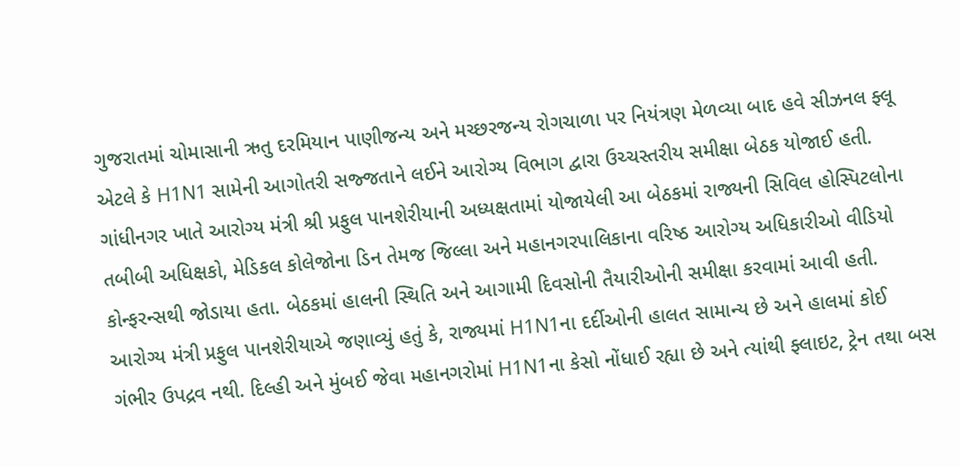ગુજરાતમાં ચોમાસાની ઋતુ દરમિયાન પાણીજન્ય અને મચ્છરજન્ય રોગચાળા પર નિયંત્રણ મેળવ્યા બાદ હવે સીઝનલ ફ્લૂ એટલે કે H1N1 સામેની આગોતરી સજ્જતાને લઈને આરોગ્ય વિભાગ દ્વારા ઉચ્ચસ્તરીય સમીક્ષા બેઠક યોજાઈ હતી. ગાંધીનગર ખાતે આરોગ્ય મંત્રી શ્રી પ્રફુલ પાનશેરીયાની અધ્યક્ષતામાં યોજાયેલી આ બેઠકમાં રાજ્યની સિવિલ હોસ્પિટલોના તબીબી અધિક્ષકો, મેડિકલ કોલેજોના ડિન તેમજ જિલ્લા અને મહાનગરપાલિકાના વરિષ્ઠ આરોગ્ય અધિકારીઓ વીડિયો કોન્ફરન્સથી જોડાયા હતા. બેઠકમાં હાલની સ્થિતિ અને આગામી દિવસોની તૈયારીઓની સમીક્ષા કરવામાં આવી હતી.
આરોગ્ય મંત્રી પ્રફુલ પાનશેરીયાએ જણાવ્યું હતું કે, રાજ્યમાં H1N1ના દર્દીઓની હાલત સામાન્ય છે અને હાલમાં કોઈ ગંભીર ઉપદ્રવ નથી. દિલ્હી અને મુંબઈ જેવા મહાનગરોમાં H1N1ના કેસો નોંધાઈ રહ્યા છે અને ત્યાંથી ફ્લાઇટ, ટ્રેન તથા બસ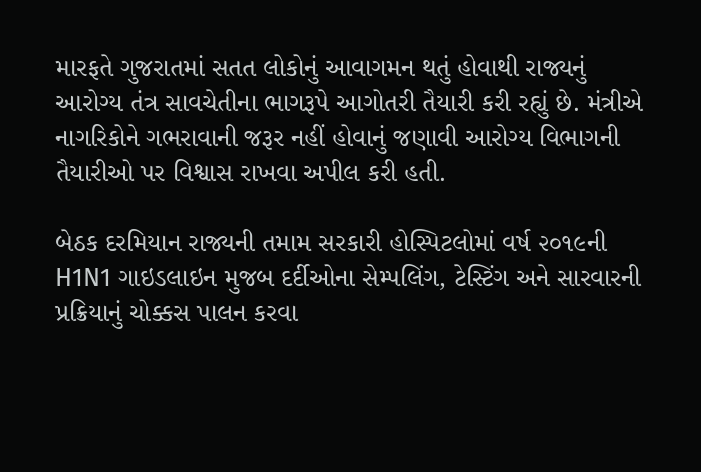મારફતે ગુજરાતમાં સતત લોકોનું આવાગમન થતું હોવાથી રાજ્યનું આરોગ્ય તંત્ર સાવચેતીના ભાગરૂપે આગોતરી તૈયારી કરી રહ્યું છે. મંત્રીએ નાગરિકોને ગભરાવાની જરૂર નહીં હોવાનું જણાવી આરોગ્ય વિભાગની તૈયારીઓ પર વિશ્વાસ રાખવા અપીલ કરી હતી.

બેઠક દરમિયાન રાજ્યની તમામ સરકારી હોસ્પિટલોમાં વર્ષ ૨૦૧૯ની H1N1 ગાઇડલાઇન મુજબ દર્દીઓના સેમ્પલિંગ, ટેસ્ટિંગ અને સારવારની પ્રક્રિયાનું ચોક્કસ પાલન કરવા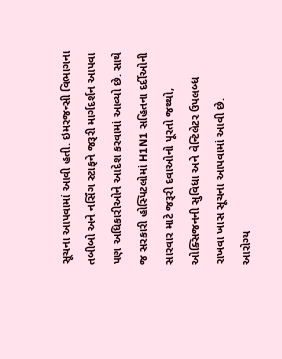સૂચના આપવામાં આવી હતી. ઇમરજન્સી વિભાગના તબીબો અને નર્સિંગ સ્ટાફને જરૂરી માર્ગદર્શન આપવા પણ અધિકારીઓને આદેશ કરવામાં આવ્યો છે. સાથે જ સરકારી હોસ્પિટલોમાં H1N1 સહિતના દર્દીઓની સારવાર માટે જરૂરી દવાઓનો પૂરતો જથ્થો, ઓક્સિજનની સુવિધા અને વેન્ટિલેટર ઉપલબ્ધ રાખવા ખાસ સૂચના આપવામાં આવી છે.
આરોગ્ય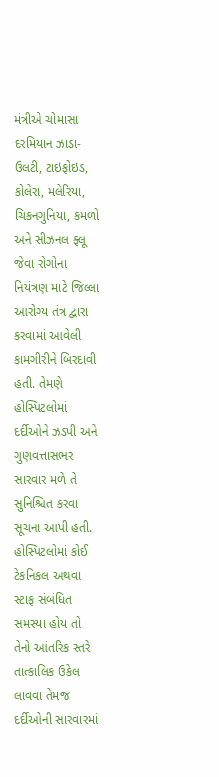મંત્રીએ ચોમાસા દરમિયાન ઝાડા-ઉલટી, ટાઇફોઇડ, કોલેરા, મલેરિયા, ચિકનગુનિયા, કમળો અને સીઝનલ ફ્લૂ જેવા રોગોના નિયંત્રણ માટે જિલ્લા આરોગ્ય તંત્ર દ્વારા કરવામાં આવેલી કામગીરીને બિરદાવી હતી. તેમણે હોસ્પિટલોમાં દર્દીઓને ઝડપી અને ગુણવત્તાસભર સારવાર મળે તે સુનિશ્ચિત કરવા સૂચના આપી હતી. હોસ્પિટલોમાં કોઈ ટેકનિકલ અથવા સ્ટાફ સંબંધિત સમસ્યા હોય તો તેનો આંતરિક સ્તરે તાત્કાલિક ઉકેલ લાવવા તેમજ દર્દીઓની સારવારમાં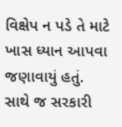વિક્ષેપ ન પડે તે માટે ખાસ ધ્યાન આપવા જણાવાયું હતું. સાથે જ સરકારી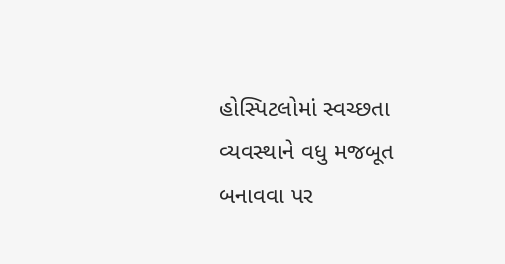હોસ્પિટલોમાં સ્વચ્છતા વ્યવસ્થાને વધુ મજબૂત બનાવવા પર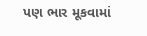પણ ભાર મૂકવામાં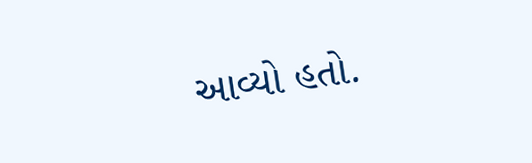આવ્યો હતો.